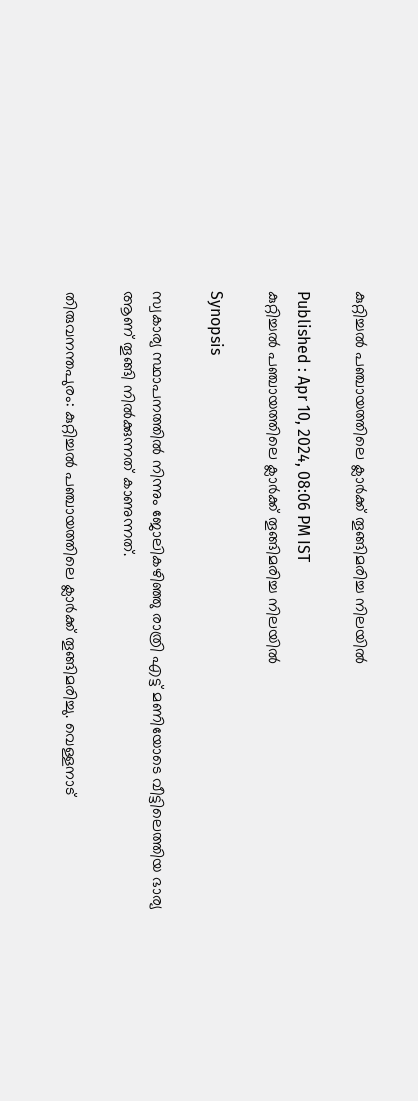കുറ്റിച്ചൽ പഞ്ചായത്തിലെ ക്ലാർക്ക് തൂങ്ങിമരിച്ച നിലയിൽ

Published : Apr 10, 2024, 08:06 PM IST
കുറ്റിച്ചൽ പഞ്ചായത്തിലെ ക്ലാർക്ക് തൂങ്ങിമരിച്ച നിലയിൽ

Synopsis

സ്വകാര്യ സ്ഥാപനത്തിൽ നിന്നും ജോലികഴിഞ്ഞു രാത്രി എട്ട് മണിയോടെ വീട്ടിലെത്തിയ ഭാര്യ ആണ് തൂങ്ങി നിൽക്കുന്നത് കാണുന്നത്.

തിരുവനന്തപുരം: കുറ്റിച്ചൽ പഞ്ചായത്തിലെ ക്ലാർക്ക് തൂങ്ങിമരിച്ചു. വെള്ളനാട്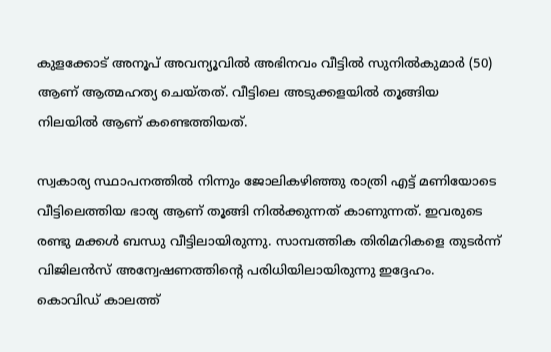കുളക്കോട് അനൂപ് അവന്യൂവിൽ അഭിനവം വീട്ടിൽ സുനിൽകുമാർ (50) ആണ് ആത്മഹത്യ ചെയ്തത്. വീട്ടിലെ അടുക്കളയിൽ തൂങ്ങിയ നിലയിൽ ആണ് കണ്ടെത്തിയത്.

സ്വകാര്യ സ്ഥാപനത്തിൽ നിന്നും ജോലികഴിഞ്ഞു രാത്രി എട്ട് മണിയോടെ വീട്ടിലെത്തിയ ഭാര്യ ആണ് തൂങ്ങി നിൽക്കുന്നത് കാണുന്നത്. ഇവരുടെ രണ്ടു മക്കൾ ബന്ധു വീട്ടിലായിരുന്നു. സാമ്പത്തിക തിരിമറികളെ തുടർന്ന് വിജിലൻസ് അന്വേഷണത്തിന്റെ പരിധിയിലായിരുന്നു ഇദ്ദേഹം. കൊവിഡ് കാലത്ത്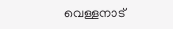വെള്ളനാട്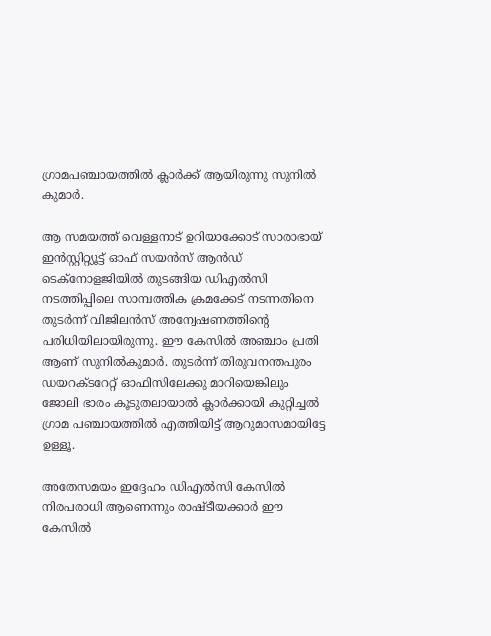ഗ്രാമപഞ്ചായത്തിൽ ക്ലാര്‍ക്ക് ആയിരുന്നു സുനിൽ കുമാർ.

ആ സമയത്ത് വെള്ളനാട് ഉറിയാക്കോട് സാരാഭായ് ഇൻസ്റ്റിറ്റ്യൂട്ട് ഓഫ് സയൻസ് ആൻഡ് ടെക്നോളജിയിൽ തുടങ്ങിയ ഡിഎൽസി നടത്തിപ്പിലെ സാമ്പത്തിക ക്രമക്കേട് നടന്നതിനെ തുടർന്ന് വിജിലൻസ് അന്വേഷണത്തിന്റെ പരിധിയിലായിരുന്നു. ഈ കേസിൽ അഞ്ചാം പ്രതി ആണ് സുനിൽകുമാർ. തുടർന്ന് തിരുവനന്തപുരം ഡയറക്ടറേറ്റ് ഓഫിസിലേക്കു മാറിയെങ്കിലും ജോലി ഭാരം കൂടുതലായാൽ ക്ലാർക്കായി കുറ്റിച്ചൽ ഗ്രാമ പഞ്ചായത്തിൽ എത്തിയിട്ട് ആറുമാസമായിട്ടേ ഉള്ളൂ.

അതേസമയം ഇദ്ദേഹം ഡിഎൽസി കേസിൽ നിരപരാധി ആണെന്നും രാഷ്ടീയക്കാർ ഈ കേസിൽ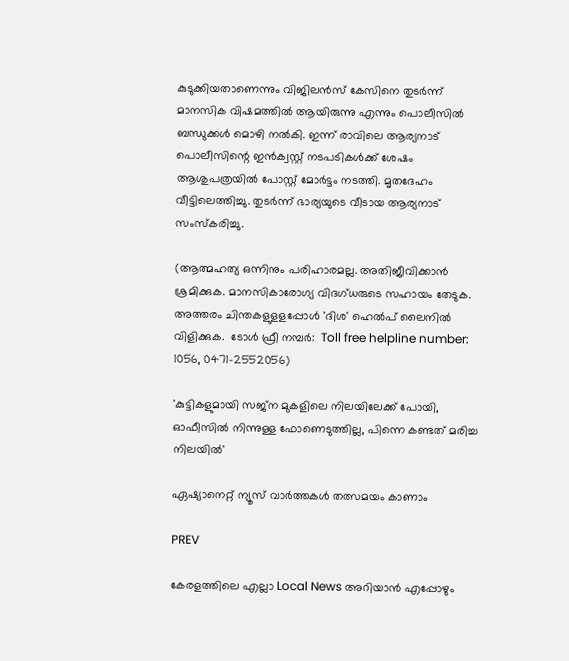കുടുക്കിയതാണെന്നും വിജിലൻസ് കേസിനെ തുടർന്ന് മാനസിക വിഷമത്തിൽ ആയിരുന്നു എന്നും പൊലീസിൽ ബന്ധുക്കൾ മൊഴി നൽകി. ഇന്ന് രാവിലെ ആര്യനാട് പൊലീസിന്റെ ഇൻക്വസ്റ്റ് നടപടികൾക്ക് ശേഷം ആശുപത്രയിൽ പോസ്റ്റ് മോർട്ടം നടത്തി. മൃതദേഹം വീട്ടിലെത്തിച്ചു. തുടർന്ന് ഭാര്യയുടെ വീടായ ആര്യനാട് സംസ്കരിച്ചു.

(ആത്മഹത്യ ഒന്നിനും പരിഹാരമല്ല. അതിജീവിക്കാൻ ശ്രമിക്കുക. മാനസികാരോഗ്യ വിദഗ്ധരുടെ സഹായം തേടുക. അത്തരം ചിന്തകളുളളപ്പോള്‍ 'ദിശ' ഹെല്‍പ് ലൈനില്‍ വിളിക്കുക.  ടോള്‍ ഫ്രീ നമ്പര്‍:  Toll free helpline number: 1056, 0471-2552056)

'കുട്ടികളുമായി സജ്ന മുകളിലെ നിലയിലേക്ക് പോയി, ഓഫീസിൽ നിന്നുള്ള ഫോണെടുത്തില്ല, പിന്നെ കണ്ടത് മരിച്ച നിലയിൽ'

ഏഷ്യാനെറ്റ് ന്യൂസ് വാർത്തകൾ തത്സമയം കാണാം

PREV

കേരളത്തിലെ എല്ലാ Local News അറിയാൻ എപ്പോഴും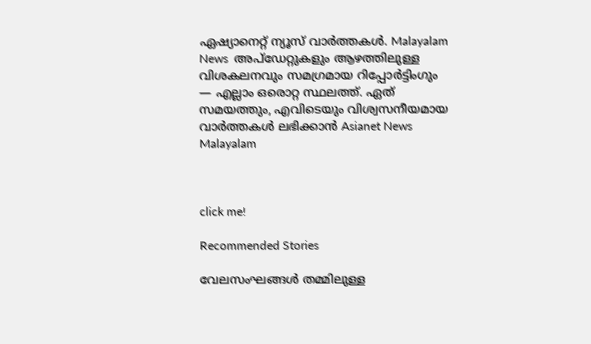ഏഷ്യാനെറ്റ് ന്യൂസ് വാർത്തകൾ. Malayalam News  അപ്‌ഡേറ്റുകളും ആഴത്തിലുള്ള വിശകലനവും സമഗ്രമായ റിപ്പോർട്ടിംഗും — എല്ലാം ഒരൊറ്റ സ്ഥലത്ത്. ഏത് സമയത്തും, എവിടെയും വിശ്വസനീയമായ വാർത്തകൾ ലഭിക്കാൻ Asianet News Malayalam



click me!

Recommended Stories

വേലസംഘങ്ങൾ തമ്മിലുള്ള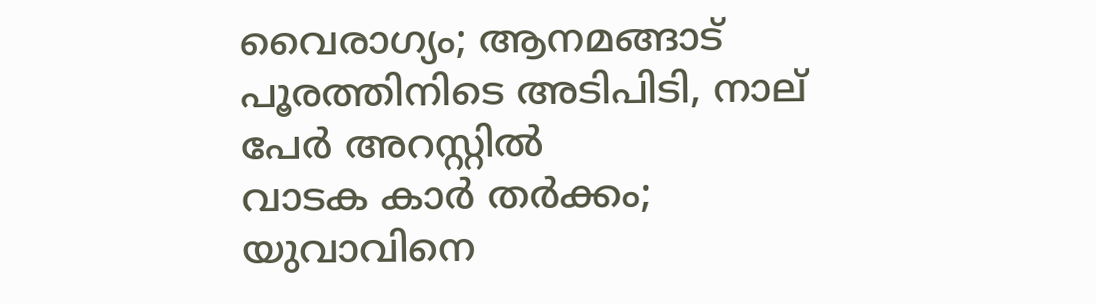വൈരാഗ്യം; ആനമങ്ങാട് പൂരത്തിനിടെ അടിപിടി, നാല് പേര്‍ അറസ്റ്റില്‍
വാടക കാർ തർക്കം; യുവാവിനെ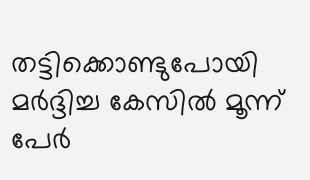തട്ടിക്കൊണ്ടുപോയി മർദ്ദിച്ച കേസിൽ മൂന്ന് പേർ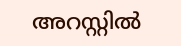അറസ്റ്റിൽ